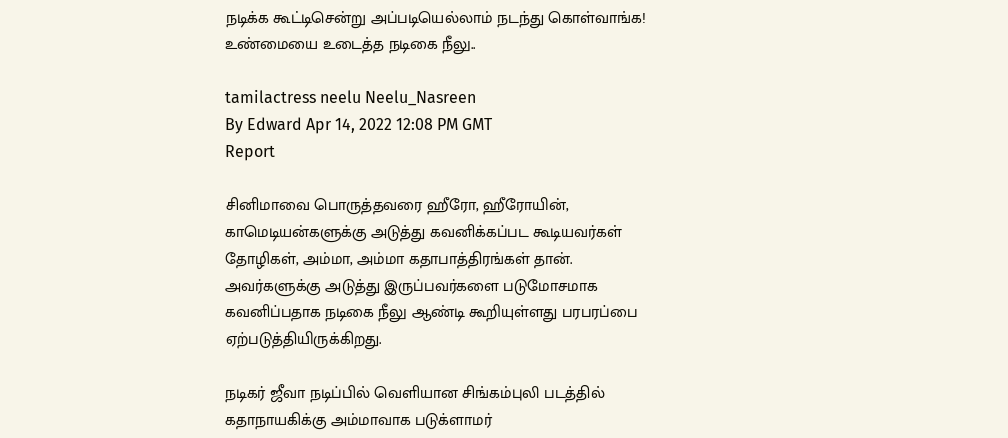நடிக்க கூட்டிசென்று அப்படியெல்லாம் நடந்து கொள்வாங்க! உண்மையை உடைத்த நடிகை நீலு..

tamilactress neelu Neelu_Nasreen
By Edward Apr 14, 2022 12:08 PM GMT
Report

சினிமாவை பொருத்தவரை ஹீரோ, ஹீரோயின், காமெடியன்களுக்கு அடுத்து கவனிக்கப்பட கூடியவர்கள் தோழிகள், அம்மா, அம்மா கதாபாத்திரங்கள் தான். அவர்களுக்கு அடுத்து இருப்பவர்களை படுமோசமாக கவனிப்பதாக நடிகை நீலு ஆண்டி கூறியுள்ளது பரபரப்பை ஏற்படுத்தியிருக்கிறது.

நடிகர் ஜீவா நடிப்பில் வெளியான சிங்கம்புலி படத்தில் கதாநாயகிக்கு அம்மாவாக படுக்ளாமர்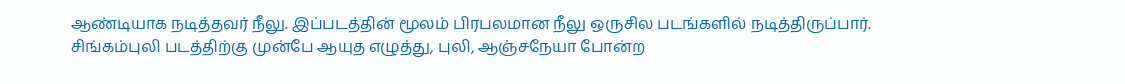ஆண்டியாக நடித்தவர் நீலு. இப்படத்தின் மூலம் பிரபலமான நீலு ஒருசில படங்களில் நடித்திருப்பார். சிங்கம்புலி படத்திற்கு முன்பே ஆயுத எழுத்து, புலி, ஆஞ்சநேயா போன்ற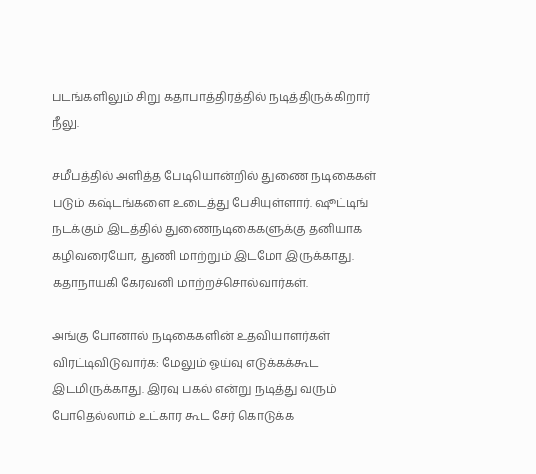படங்களிலும் சிறு கதாபாத்திரத்தில் நடித்திருக்கிறார் நீலு.

சமீபத்தில் அளித்த பேடியொன்றில் துணை நடிகைகள் படும் கஷ்டங்களை உடைத்து பேசியுள்ளார். ஷூட்டிங் நடக்கும் இடத்தில் துணைநடிகைகளுக்கு தனியாக கழிவரையோ, துணி மாற்றும் இடமோ இருக்காது. கதாநாயகி கேரவனி மாற்றச்சொல்வார்கள்.

அங்கு போனால் நடிகைகளின் உதவியாளர்கள் விரட்டிவிடுவார்க: மேலும் ஓய்வு எடுக்கக்கூட இடமிருக்காது. இரவு பகல் என்று நடித்து வரும் போதெல்லாம் உட்கார கூட சேர் கொடுக்க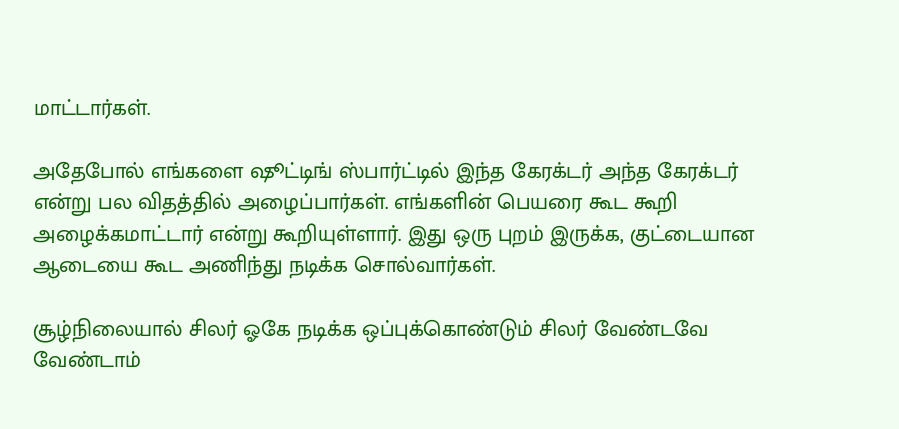மாட்டார்கள்.

அதேபோல் எங்களை ஷூட்டிங் ஸ்பார்ட்டில் இந்த கேரக்டர் அந்த கேரக்டர் என்று பல விதத்தில் அழைப்பார்கள். எங்களின் பெயரை கூட கூறி அழைக்கமாட்டார் என்று கூறியுள்ளார். இது ஒரு புறம் இருக்க, குட்டையான ஆடையை கூட அணிந்து நடிக்க சொல்வார்கள்.

சூழ்நிலையால் சிலர் ஓகே நடிக்க ஒப்புக்கொண்டும் சிலர் வேண்டவே வேண்டாம்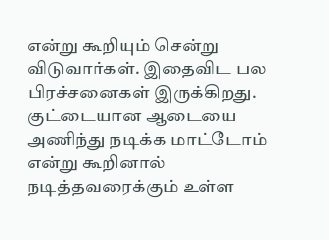என்று கூறியும் சென்று விடுவார்கள். இதைவிட பல பிரச்சனைகள் இருக்கிறது. குட்டையான ஆடையை அணிந்து நடிக்க மாட்டோம் என்று கூறினால் நடித்தவரைக்கும் உள்ள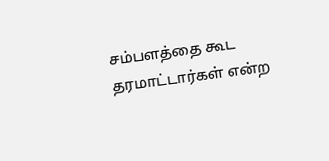சம்பளத்தை கூட தரமாட்டார்கள் என்ற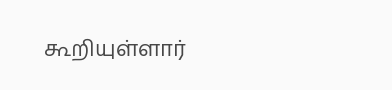கூறியுள்ளார்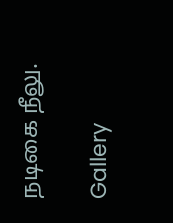நடிகை நீலு.

Gallery